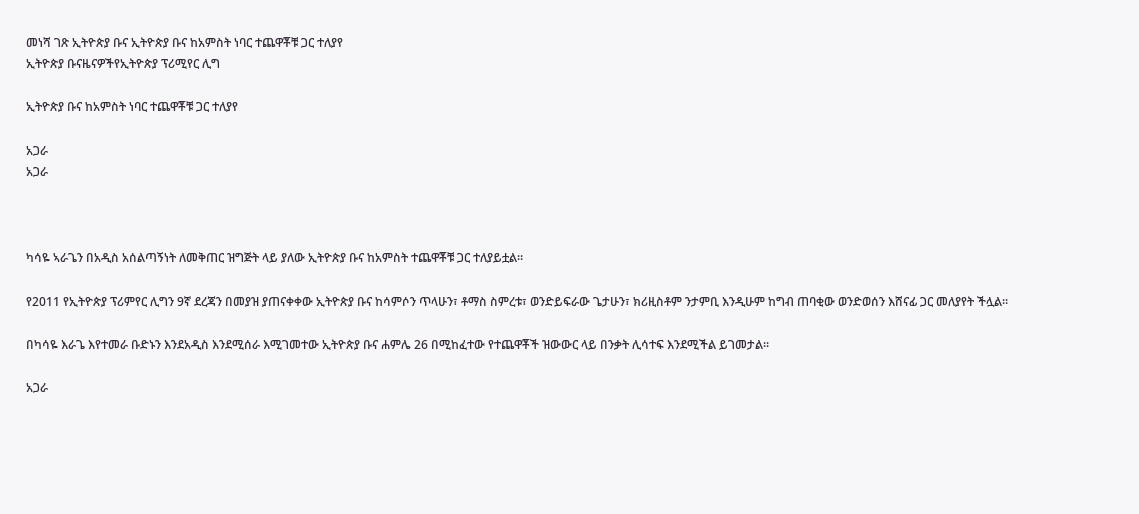መነሻ ገጽ ኢትዮጵያ ቡና ኢትዮጵያ ቡና ከአምስት ነባር ተጨዋቾቹ ጋር ተለያየ
ኢትዮጵያ ቡናዜናዎችየኢትዮጵያ ፕሪሚየር ሊግ

ኢትዮጵያ ቡና ከአምስት ነባር ተጨዋቾቹ ጋር ተለያየ

አጋራ
አጋራ



ካሳዬ ኣራጌን በአዲስ አሰልጣኝነት ለመቅጠር ዝግጅት ላይ ያለው ኢትዮጵያ ቡና ከአምስት ተጨዋቾቹ ጋር ተለያይቷል።

የ2011 የኢትዮጵያ ፕሪምየር ሊግን 9ኛ ደረጃን በመያዝ ያጠናቀቀው ኢትዮጵያ ቡና ከሳምሶን ጥላሁን፣ ቶማስ ስምረቱ፣ ወንድይፍራው ጌታሁን፣ ክሪዚስቶም ንታምቢ እንዲሁም ከግብ ጠባቂው ወንድወሰን እሸናፊ ጋር መለያየት ችሏል።

በካሳዬ እራጌ እየተመራ ቡድኑን እንደአዲስ እንደሚሰራ እሚገመተው ኢትዮጵያ ቡና ሐምሌ 26 በሚከፈተው የተጨዋቾች ዝውውር ላይ በንቃት ሊሳተፍ እንደሚችል ይገመታል።

አጋራ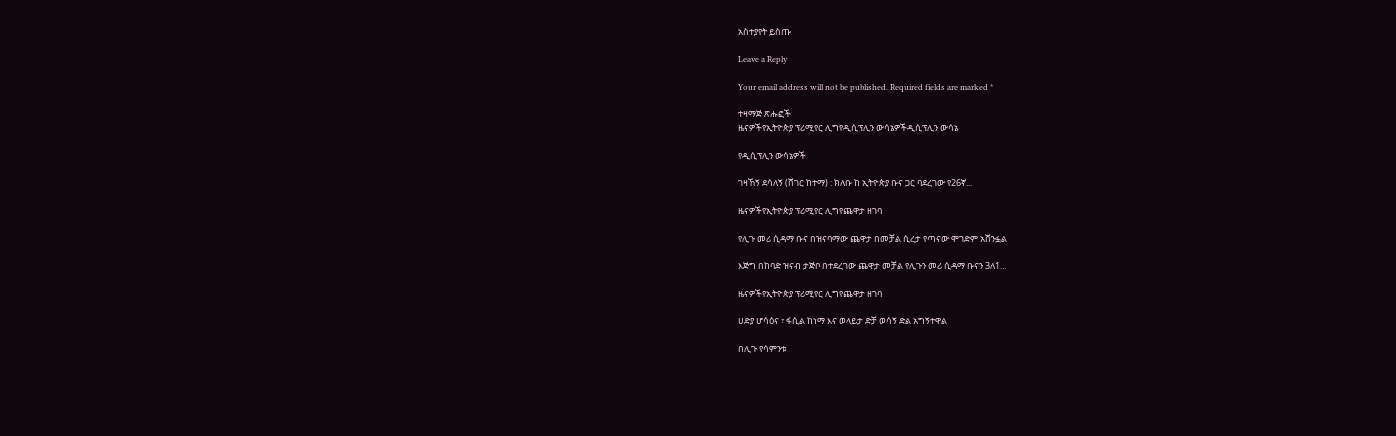አስተያየት ይስጡ

Leave a Reply

Your email address will not be published. Required fields are marked *

ተዛማጅ ጽሑፎች
ዜናዎችየኢትዮጵያ ፕሪሚየር ሊግየዲሲፕሊን ውሳኔዎችዲሲፕሊን ውሳኔ

የዲሲፕሊን ውሳኔዎች

ገዛኸኝ ደሳለኝ (ሸገር ከተማ) : ክለቡ ከ ኢትዮጵያ ቡና ጋር ባደረገው የ26ኛ...

ዜናዎችየኢትዮጵያ ፕሪሚየር ሊግየጨዋታ ዘገባ

የሊጉ መሪ ሲዳማ ቡና በዝናባማው ጨዋታ በመቻል ሲረታ የጣናው ሞገድም አሸንፏል

እጅግ በከባድ ዝናብ ታጅቦ በተደረገው ጨዋታ መቻል የሊጉን መሪ ሲዳማ ቡናን 3ለ1...

ዜናዎችየኢትዮጵያ ፕሪሚየር ሊግየጨዋታ ዘገባ

ሀድያ ሆሳዕና ፣ ፋሲል ከነማ እና ወላይታ ድቻ ወሳኝ ድል አግኝተዋል

በሊጉ የሳምንቱ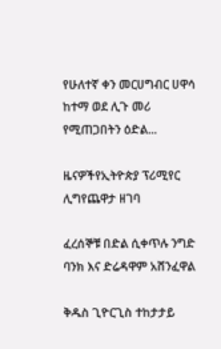የሁለተኛ ቀን መርሀግብር ሀዋሳ ከተማ ወደ ሊጉ መሪ የሚጠጋበትን ዕድል...

ዜናዎችየኢትዮጵያ ፕሪሚየር ሊግየጨዋታ ዘገባ

ፈረሰኞቹ በድል ሲቀጥሉ ንግድ ባንክ እና ድሬዳዋም አሸንፈዋል

ቅዱስ ጊዮርጊስ ተከታታይ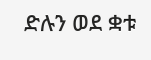ድሉን ወደ ቋቱ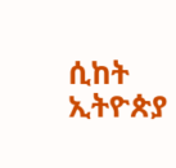ሲከት ኢትዮጵያ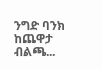ንግድ ባንክ ከጨዋታ ብልጫ...